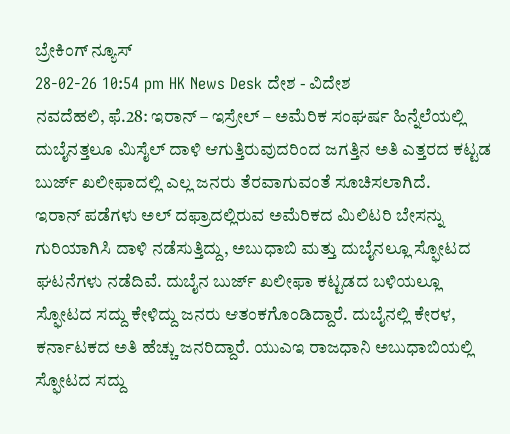ಬ್ರೇಕಿಂಗ್ ನ್ಯೂಸ್
28-02-26 10:54 pm HK News Desk ದೇಶ - ವಿದೇಶ
ನವದೆಹಲಿ, ಫೆ.28: ಇರಾನ್ – ಇಸ್ರೇಲ್ – ಅಮೆರಿಕ ಸಂಘರ್ಷ ಹಿನ್ನೆಲೆಯಲ್ಲಿ ದುಬೈನತ್ತಲೂ ಮಿಸೈಲ್ ದಾಳಿ ಆಗುತ್ತಿರುವುದರಿಂದ ಜಗತ್ತಿನ ಅತಿ ಎತ್ತರದ ಕಟ್ಟಡ ಬುರ್ಜ್ ಖಲೀಫಾದಲ್ಲಿ ಎಲ್ಲ ಜನರು ತೆರವಾಗುವಂತೆ ಸೂಚಿಸಲಾಗಿದೆ.
ಇರಾನ್ ಪಡೆಗಳು ಅಲ್ ದಫ್ರಾದಲ್ಲಿರುವ ಅಮೆರಿಕದ ಮಿಲಿಟರಿ ಬೇಸನ್ನು ಗುರಿಯಾಗಿಸಿ ದಾಳಿ ನಡೆಸುತ್ತಿದ್ದು, ಅಬುಧಾಬಿ ಮತ್ತು ದುಬೈನಲ್ಲೂ ಸ್ಫೋಟದ ಘಟನೆಗಳು ನಡೆದಿವೆ. ದುಬೈನ ಬುರ್ಜ್ ಖಲೀಫಾ ಕಟ್ಟಡದ ಬಳಿಯಲ್ಲೂ ಸ್ಫೋಟದ ಸದ್ದು ಕೇಳಿದ್ದು ಜನರು ಆತಂಕಗೊಂಡಿದ್ದಾರೆ. ದುಬೈನಲ್ಲಿ ಕೇರಳ, ಕರ್ನಾಟಕದ ಅತಿ ಹೆಚ್ಚು ಜನರಿದ್ದಾರೆ. ಯುಎಇ ರಾಜಧಾನಿ ಅಬುಧಾಬಿಯಲ್ಲಿ ಸ್ಫೋಟದ ಸದ್ದು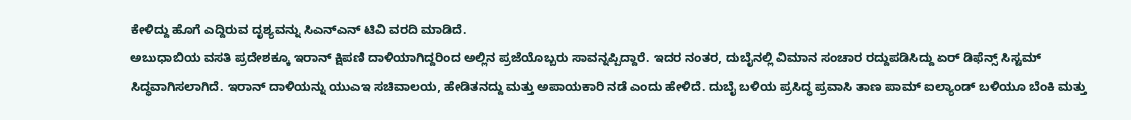ಕೇಳಿದ್ದು ಹೊಗೆ ಎದ್ದಿರುವ ದೃಶ್ಯವನ್ನು ಸಿಎನ್ಎನ್ ಟಿವಿ ವರದಿ ಮಾಡಿದೆ.
ಅಬುಧಾಬಿಯ ವಸತಿ ಪ್ರದೇಶಕ್ಕೂ ಇರಾನ್ ಕ್ಷಿಪಣಿ ದಾಳಿಯಾಗಿದ್ದರಿಂದ ಅಲ್ಲಿನ ಪ್ರಜೆಯೊಬ್ಬರು ಸಾವನ್ನಪ್ಪಿದ್ದಾರೆ. ಇದರ ನಂತರ, ದುಬೈನಲ್ಲಿ ವಿಮಾನ ಸಂಚಾರ ರದ್ದುಪಡಿಸಿದ್ದು ಏರ್ ಡಿಫೆನ್ಸ್ ಸಿಸ್ಟಮ್ ಸಿದ್ಧವಾಗಿಸಲಾಗಿದೆ. ಇರಾನ್ ದಾಳಿಯನ್ನು ಯುಎಇ ಸಚಿವಾಲಯ, ಹೇಡಿತನದ್ದು ಮತ್ತು ಅಪಾಯಕಾರಿ ನಡೆ ಎಂದು ಹೇಳಿದೆ. ದುಬೈ ಬಳಿಯ ಪ್ರಸಿದ್ಧ ಪ್ರವಾಸಿ ತಾಣ ಪಾಮ್ ಐಲ್ಯಾಂಡ್ ಬಳಿಯೂ ಬೆಂಕಿ ಮತ್ತು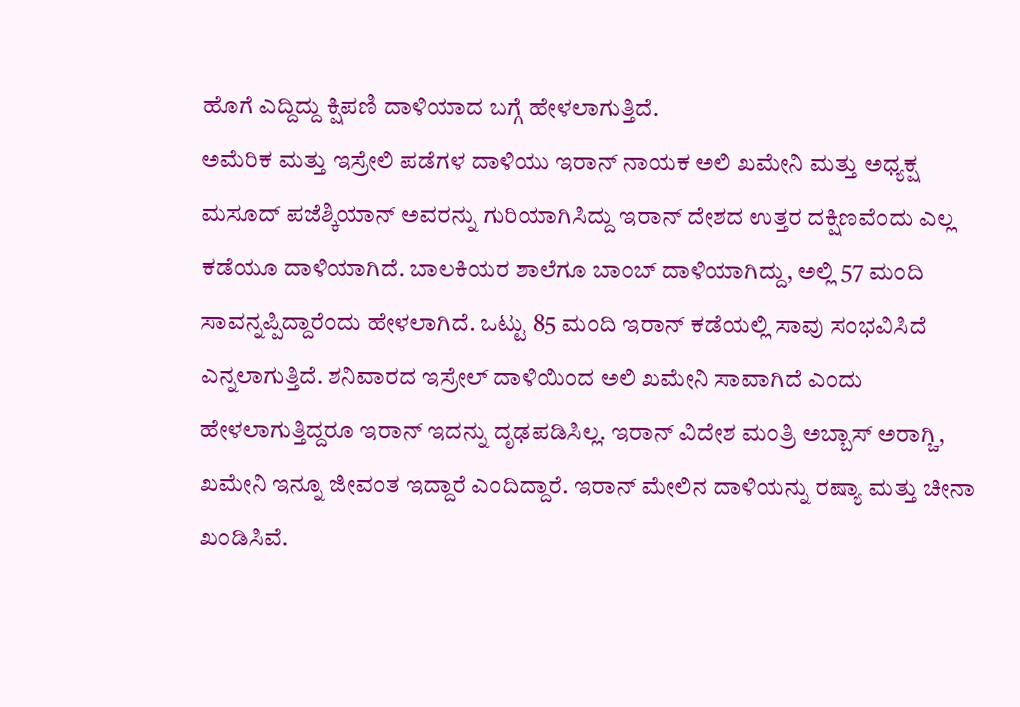ಹೊಗೆ ಎದ್ದಿದ್ದು ಕ್ಷಿಪಣಿ ದಾಳಿಯಾದ ಬಗ್ಗೆ ಹೇಳಲಾಗುತ್ತಿದೆ.
ಅಮೆರಿಕ ಮತ್ತು ಇಸ್ರೇಲಿ ಪಡೆಗಳ ದಾಳಿಯು ಇರಾನ್ ನಾಯಕ ಅಲಿ ಖಮೇನಿ ಮತ್ತು ಅಧ್ಯಕ್ಷ ಮಸೂದ್ ಪಜೆಶ್ಕಿಯಾನ್ ಅವರನ್ನು ಗುರಿಯಾಗಿಸಿದ್ದು ಇರಾನ್ ದೇಶದ ಉತ್ತರ ದಕ್ಷಿಣವೆಂದು ಎಲ್ಲ ಕಡೆಯೂ ದಾಳಿಯಾಗಿದೆ. ಬಾಲಕಿಯರ ಶಾಲೆಗೂ ಬಾಂಬ್ ದಾಳಿಯಾಗಿದ್ದು, ಅಲ್ಲಿ 57 ಮಂದಿ ಸಾವನ್ನಪ್ಪಿದ್ದಾರೆಂದು ಹೇಳಲಾಗಿದೆ. ಒಟ್ಟು 85 ಮಂದಿ ಇರಾನ್ ಕಡೆಯಲ್ಲಿ ಸಾವು ಸಂಭವಿಸಿದೆ ಎನ್ನಲಾಗುತ್ತಿದೆ. ಶನಿವಾರದ ಇಸ್ರೇಲ್ ದಾಳಿಯಿಂದ ಅಲಿ ಖಮೇನಿ ಸಾವಾಗಿದೆ ಎಂದು ಹೇಳಲಾಗುತ್ತಿದ್ದರೂ ಇರಾನ್ ಇದನ್ನು ದೃಢಪಡಿಸಿಲ್ಲ. ಇರಾನ್ ವಿದೇಶ ಮಂತ್ರಿ ಅಬ್ಬಾಸ್ ಅರಾಗ್ಚಿ, ಖಮೇನಿ ಇನ್ನೂ ಜೀವಂತ ಇದ್ದಾರೆ ಎಂದಿದ್ದಾರೆ. ಇರಾನ್ ಮೇಲಿನ ದಾಳಿಯನ್ನು ರಷ್ಯಾ ಮತ್ತು ಚೀನಾ ಖಂಡಿಸಿವೆ.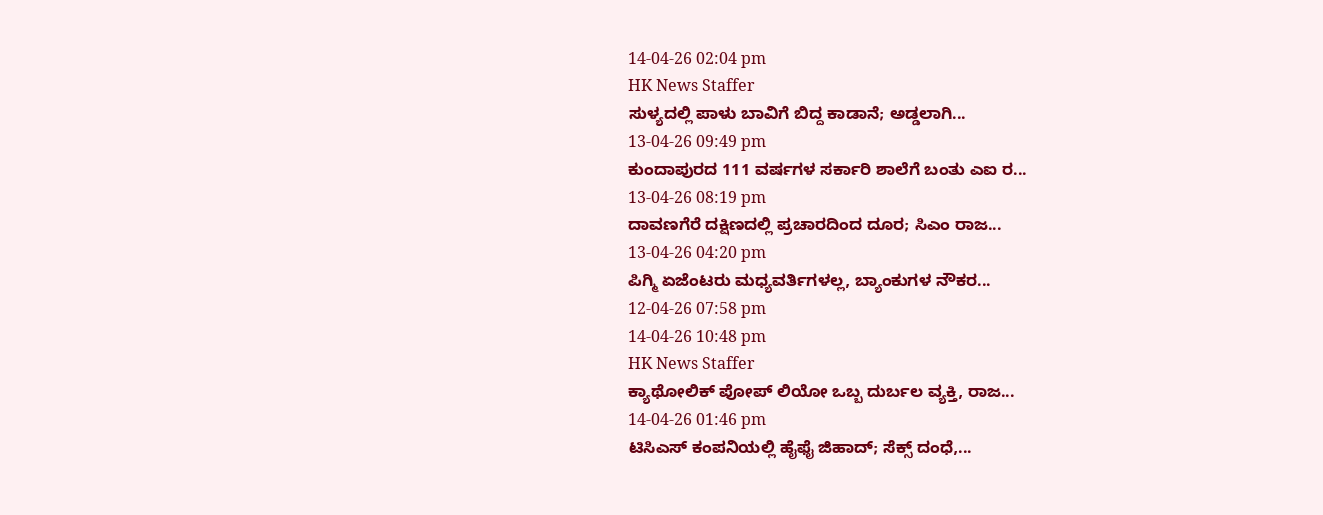14-04-26 02:04 pm
HK News Staffer
ಸುಳ್ಯದಲ್ಲಿ ಪಾಳು ಬಾವಿಗೆ ಬಿದ್ದ ಕಾಡಾನೆ; ಅಡ್ಡಲಾಗಿ...
13-04-26 09:49 pm
ಕುಂದಾಪುರದ 111 ವರ್ಷಗಳ ಸರ್ಕಾರಿ ಶಾಲೆಗೆ ಬಂತು ಎಐ ರ...
13-04-26 08:19 pm
ದಾವಣಗೆರೆ ದಕ್ಷಿಣದಲ್ಲಿ ಪ್ರಚಾರದಿಂದ ದೂರ; ಸಿಎಂ ರಾಜ...
13-04-26 04:20 pm
ಪಿಗ್ಮಿ ಏಜೆಂಟರು ಮಧ್ಯವರ್ತಿಗಳಲ್ಲ, ಬ್ಯಾಂಕುಗಳ ನೌಕರ...
12-04-26 07:58 pm
14-04-26 10:48 pm
HK News Staffer
ಕ್ಯಾಥೋಲಿಕ್ ಪೋಪ್ ಲಿಯೋ ಒಬ್ಬ ದುರ್ಬಲ ವ್ಯಕ್ತಿ, ರಾಜ...
14-04-26 01:46 pm
ಟಿಸಿಎಸ್ ಕಂಪನಿಯಲ್ಲಿ ಹೈಫೈ ಜಿಹಾದ್; ಸೆಕ್ಸ್ ದಂಧೆ,...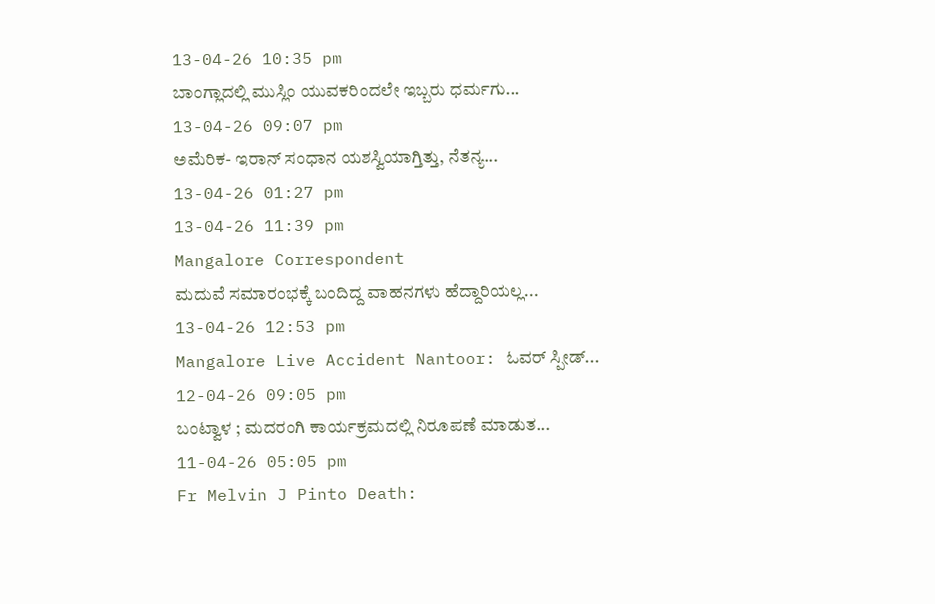13-04-26 10:35 pm
ಬಾಂಗ್ಲಾದಲ್ಲಿ ಮುಸ್ಲಿಂ ಯುವಕರಿಂದಲೇ ಇಬ್ಬರು ಧರ್ಮಗು...
13-04-26 09:07 pm
ಅಮೆರಿಕ- ಇರಾನ್ ಸಂಧಾನ ಯಶಸ್ವಿಯಾಗ್ತಿತ್ತು, ನೆತನ್ಯ...
13-04-26 01:27 pm
13-04-26 11:39 pm
Mangalore Correspondent
ಮದುವೆ ಸಮಾರಂಭಕ್ಕೆ ಬಂದಿದ್ದ ವಾಹನಗಳು ಹೆದ್ದಾರಿಯಲ್ಲ...
13-04-26 12:53 pm
Mangalore Live Accident Nantoor: ಓವರ್ ಸ್ಪೀಡ್...
12-04-26 09:05 pm
ಬಂಟ್ವಾಳ ; ಮದರಂಗಿ ಕಾರ್ಯಕ್ರಮದಲ್ಲಿ ನಿರೂಪಣೆ ಮಾಡುತ...
11-04-26 05:05 pm
Fr Melvin J Pinto Death: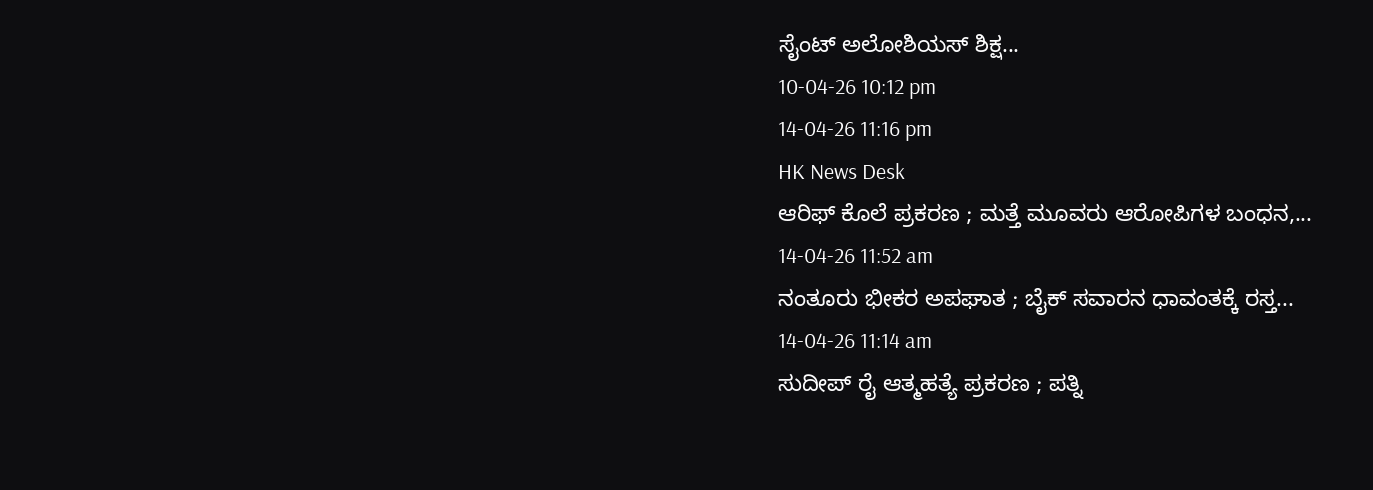ಸೈಂಟ್ ಅಲೋಶಿಯಸ್ ಶಿಕ್ಷ...
10-04-26 10:12 pm
14-04-26 11:16 pm
HK News Desk
ಆರಿಫ್ ಕೊಲೆ ಪ್ರಕರಣ ; ಮತ್ತೆ ಮೂವರು ಆರೋಪಿಗಳ ಬಂಧನ,...
14-04-26 11:52 am
ನಂತೂರು ಭೀಕರ ಅಪಘಾತ ; ಬೈಕ್ ಸವಾರನ ಧಾವಂತಕ್ಕೆ ರಸ್ತ...
14-04-26 11:14 am
ಸುದೀಪ್ ರೈ ಆತ್ಮಹತ್ಯೆ ಪ್ರಕರಣ ; ಪತ್ನಿ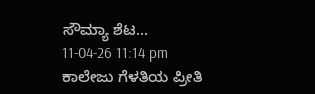ಸೌಮ್ಯಾ ಶೆಟ...
11-04-26 11:14 pm
ಕಾಲೇಜು ಗೆಳತಿಯ ಪ್ರೀತಿ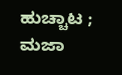ಹುಚ್ಚಾಟ ; ಮಜಾ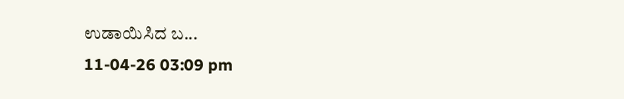ಉಡಾಯಿಸಿದ ಬ...
11-04-26 03:09 pm